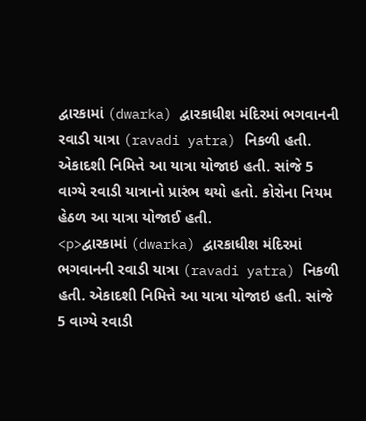દ્વારકામાં (dwarka) દ્વારકાધીશ મંદિરમાં ભગવાનની રવાડી યાત્રા (ravadi yatra) નિકળી હતી. એકાદશી નિમિત્તે આ યાત્રા યોજાઇ હતી. સાંજે 5 વાગ્યે રવાડી યાત્રાનો પ્રારંભ થયો હતો. કોરોના નિયમ હેઠળ આ યાત્રા યોજાઈ હતી.
<p>દ્વારકામાં (dwarka) દ્વારકાધીશ મંદિરમાં ભગવાનની રવાડી યાત્રા (ravadi yatra) નિકળી હતી. એકાદશી નિમિત્તે આ યાત્રા યોજાઇ હતી. સાંજે 5 વાગ્યે રવાડી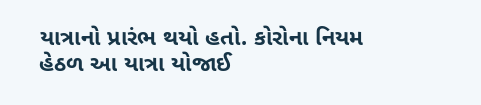યાત્રાનો પ્રારંભ થયો હતો. કોરોના નિયમ હેઠળ આ યાત્રા યોજાઈ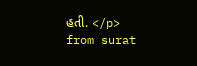હતી. </p>
from surat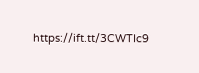https://ift.tt/3CWTIc9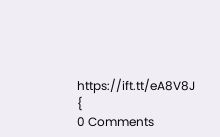https://ift.tt/eA8V8J {
0 Comments